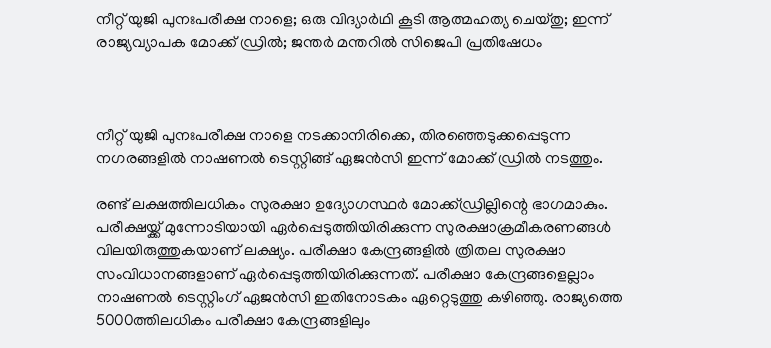നീറ്റ് യുജി പുനഃപരീക്ഷ നാളെ; ഒരു വിദ്യാര്‍ഥി കൂടി ആത്മഹത്യ ചെയ്തു; ഇന്ന് രാജ്യവ്യാപക മോക്ക് ഡ്രില്‍; ജന്തര്‍ മന്തറില്‍ സിജെപി പ്രതിഷേധം



നീറ്റ് യുജി പുനഃപരീക്ഷ നാളെ നടക്കാനിരിക്കെ, തിരഞ്ഞെടുക്കപ്പെടുന്ന നഗരങ്ങളില്‍ നാഷണല്‍ ടെസ്റ്റിങ്ങ് ഏജന്‍സി ഇന്ന് മോക്ക് ഡ്രില്‍ നടത്തും.

രണ്ട് ലക്ഷത്തിലധികം സുരക്ഷാ ഉദ്യോഗസ്ഥര്‍ മോക്ക്ഡ്രില്ലിന്റെ ഭാഗമാകും. പരീക്ഷയ്ക്ക് മുന്നോടിയായി ഏര്‍പ്പെടുത്തിയിരിക്കുന്ന സുരക്ഷാക്രമീകരണങ്ങള്‍ വിലയിരുത്തുകയാണ് ലക്ഷ്യം. പരീക്ഷാ കേന്ദ്രങ്ങളില്‍ ത്രിതല സുരക്ഷാ സംവിധാനങ്ങളാണ് ഏര്‍പ്പെടുത്തിയിരിക്കുന്നത്. പരീക്ഷാ കേന്ദ്രങ്ങളെല്ലാം നാഷണല്‍ ടെസ്റ്റിംഗ് ഏജന്‍സി ഇതിനോടകം ഏറ്റെടുത്തു കഴിഞ്ഞു. രാജ്യത്തെ 5000ത്തിലധികം പരീക്ഷാ കേന്ദ്രങ്ങളിലും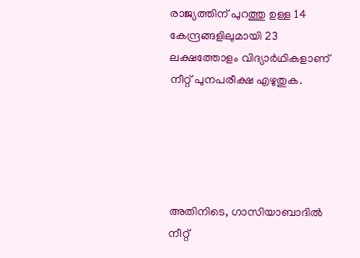രാജ്യത്തിന് പുറത്തു ഉള്ള 14 കേന്ദ്രങ്ങളിലുമായി 23 ലക്ഷത്തോളം വിദ്യാര്‍ഥികളാണ് നീറ്റ് പുനപരീക്ഷ എഴുതുക.





അതിനിടെ, ഗാസിയാബാദില്‍ നീറ്റ്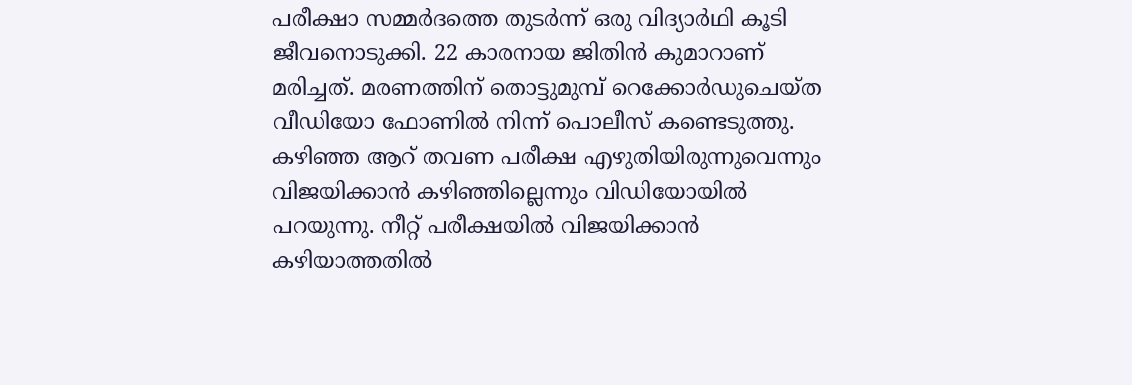പരീക്ഷാ സമ്മര്‍ദത്തെ തുടര്‍ന്ന് ഒരു വിദ്യാര്‍ഥി കൂടി ജീവനൊടുക്കി. 22 കാരനായ ജിതിന്‍ കുമാറാണ് മരിച്ചത്. മരണത്തിന് തൊട്ടുമുമ്പ് റെക്കോര്‍ഡുചെയ്ത വീഡിയോ ഫോണില്‍ നിന്ന് പൊലീസ് കണ്ടെടുത്തു. കഴിഞ്ഞ ആറ് തവണ പരീക്ഷ എഴുതിയിരുന്നുവെന്നും വിജയിക്കാന്‍ കഴിഞ്ഞില്ലെന്നും വിഡിയോയില്‍ പറയുന്നു. നീറ്റ് പരീക്ഷയില്‍ വിജയിക്കാന്‍ കഴിയാത്തതില്‍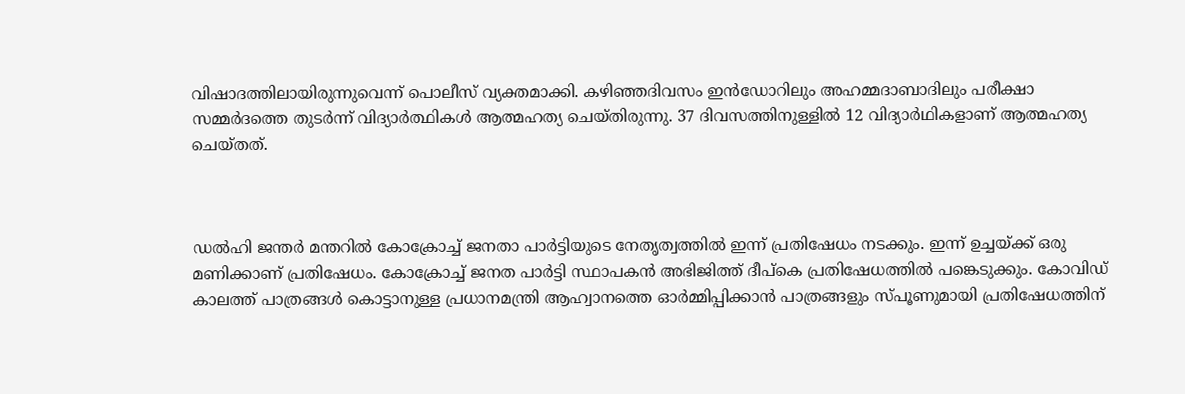വിഷാദത്തിലായിരുന്നുവെന്ന് പൊലീസ് വ്യക്തമാക്കി. കഴിഞ്ഞദിവസം ഇന്‍ഡോറിലും അഹമ്മദാബാദിലും പരീക്ഷാ സമ്മര്‍ദത്തെ തുടര്‍ന്ന് വിദ്യാര്‍ത്ഥികള്‍ ആത്മഹത്യ ചെയ്തിരുന്നു. 37 ദിവസത്തിനുള്ളില്‍ 12 വിദ്യാര്‍ഥികളാണ് ആത്മഹത്യ ചെയ്തത്.



ഡല്‍ഹി ജന്തര്‍ മന്തറില്‍ കോക്രോച്ച് ജനതാ പാര്‍ട്ടിയുടെ നേതൃത്വത്തില്‍ ഇന്ന് പ്രതിഷേധം നടക്കും. ഇന്ന് ഉച്ചയ്ക്ക് ഒരു മണിക്കാണ് പ്രതിഷേധം. കോക്രോച്ച് ജനത പാര്‍ട്ടി സ്ഥാപകന്‍ അഭിജിത്ത് ദീപ്‌കെ പ്രതിഷേധത്തില്‍ പങ്കെടുക്കും. കോവിഡ് കാലത്ത് പാത്രങ്ങള്‍ കൊട്ടാനുള്ള പ്രധാനമന്ത്രി ആഹ്വാനത്തെ ഓര്‍മ്മിപ്പിക്കാന്‍ പാത്രങ്ങളും സ്പൂണുമായി പ്രതിഷേധത്തിന്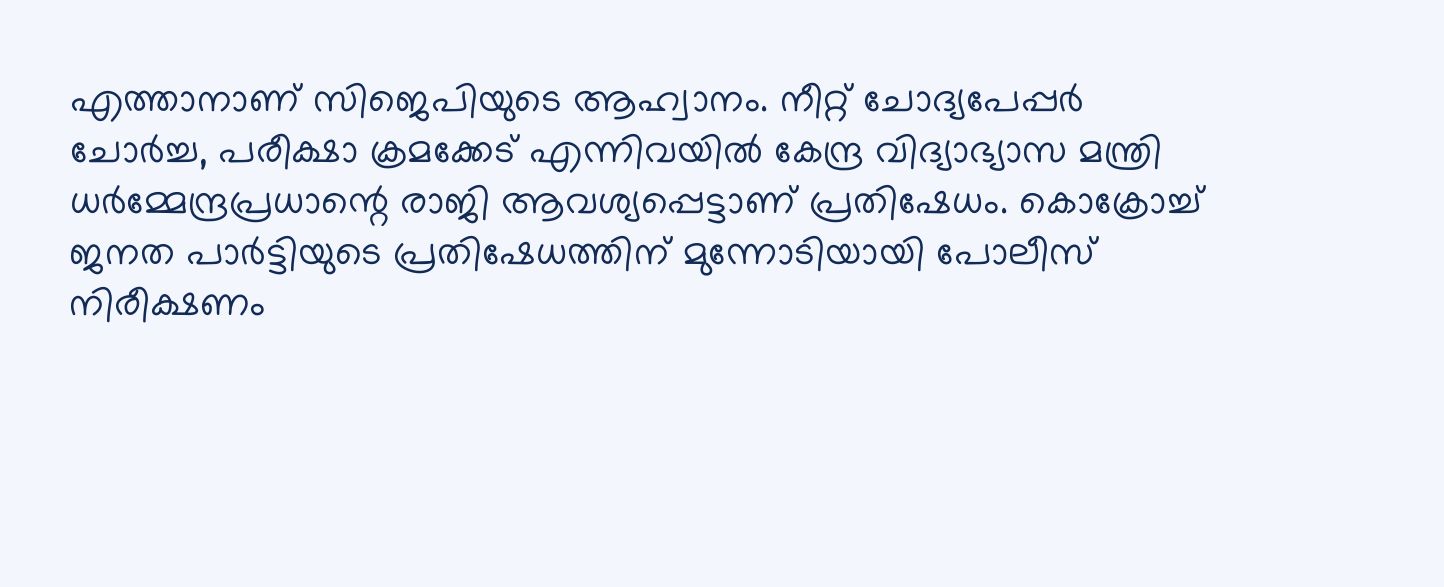എത്താനാണ് സിജെപിയുടെ ആഹ്വാനം. നീറ്റ് ചോദ്യപേപ്പര്‍ ചോര്‍ച്ച, പരീക്ഷാ ക്രമക്കേട് എന്നിവയില്‍ കേന്ദ്ര വിദ്യാഭ്യാസ മന്ത്രി ധര്‍മ്മേന്ദ്രപ്രധാന്റെ രാജി ആവശ്യപ്പെട്ടാണ് പ്രതിഷേധം. കൊക്രോച്ച് ജനത പാര്‍ട്ടിയുടെ പ്രതിഷേധത്തിന് മുന്നോടിയായി പോലീസ് നിരീക്ഷണം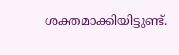ശക്തമാക്കിയിട്ടുണ്ട്.